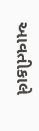આવતીકાલે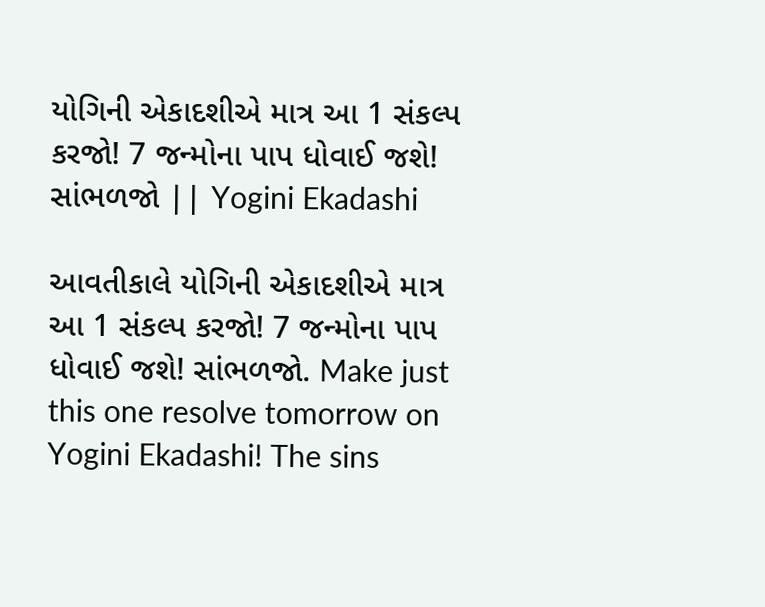યોગિની એકાદશીએ માત્ર આ 1 સંકલ્પ કરજો! 7 જન્મોના પાપ ધોવાઈ જશે! સાંભળજો || Yogini Ekadashi

આવતીકાલે યોગિની એકાદશીએ માત્ર આ 1 સંકલ્પ કરજો! 7 જન્મોના પાપ ધોવાઈ જશે! સાંભળજો. Make just this one resolve tomorrow on Yogini Ekadashi! The sins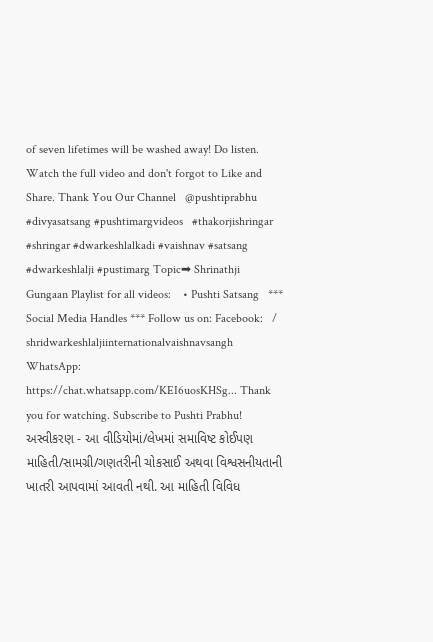of seven lifetimes will be washed away! Do listen. Watch the full video and don't forgot to Like and Share. Thank You Our Channel   @pushtiprabhu #divyasatsang #pushtimargvideos   #thakorjishringar #shringar #dwarkeshlalkadi #vaishnav #satsang #dwarkeshlalji #pustimarg Topic➡ Shrinathji Gungaan Playlist for all videos:    • Pushti Satsang   *** Social Media Handles *** Follow us on: Facebook:   / shridwarkeshlaljiinternationalvaishnavsangh   WhatsApp: https://chat.whatsapp.com/KEI6uosKHSg... Thank you for watching. Subscribe to Pushti Prabhu! અસ્વીકરણ - આ વીડિયોમાં/લેખમાં સમાવિષ્ટ કોઈપણ માહિતી/સામગ્રી/ગણતરીની ચોકસાઈ અથવા વિશ્વસનીયતાની ખાતરી આપવામાં આવતી નથી. આ માહિતી વિવિધ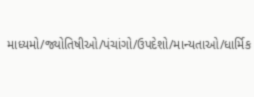માધ્યમો/જ્યોતિષીઓ/પંચાંગો/ઉપદેશો/માન્યતાઓ/ધાર્મિક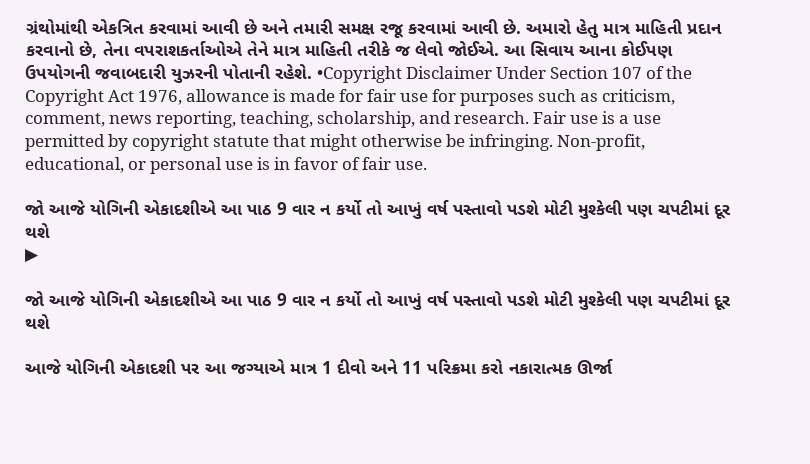ગ્રંથોમાંથી એકત્રિત કરવામાં આવી છે અને તમારી સમક્ષ રજૂ કરવામાં આવી છે. અમારો હેતુ માત્ર માહિતી પ્રદાન કરવાનો છે, તેના વપરાશકર્તાઓએ તેને માત્ર માહિતી તરીકે જ લેવો જોઈએ. આ સિવાય આના કોઈપણ ઉપયોગની જવાબદારી યુઝરની પોતાની રહેશે. •Copyright Disclaimer Under Section 107 of the Copyright Act 1976, allowance is made for fair use for purposes such as criticism, comment, news reporting, teaching, scholarship, and research. Fair use is a use permitted by copyright statute that might otherwise be infringing. Non-profit, educational, or personal use is in favor of fair use.

જો આજે યોગિની એકાદશીએ આ પાઠ 9 વાર ન કર્યો તો આખું વર્ષ પસ્તાવો પડશે મોટી મુશ્કેલી પણ ચપટીમાં દૂર થશે
▶

જો આજે યોગિની એકાદશીએ આ પાઠ 9 વાર ન કર્યો તો આખું વર્ષ પસ્તાવો પડશે મોટી મુશ્કેલી પણ ચપટીમાં દૂર થશે

આજે યોગિની એકાદશી પર આ જગ્યાએ માત્ર 1 દીવો અને 11 પરિક્રમા કરો નકારાત્મક ઊર્જા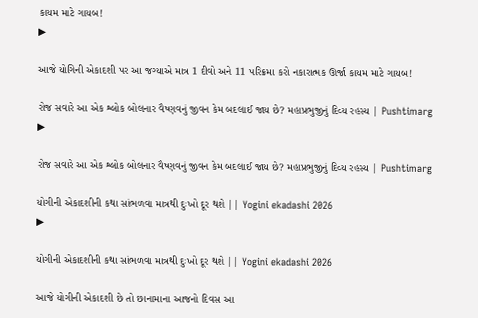કાયમ માટે ગાયબ!
▶

આજે યોગિની એકાદશી પર આ જગ્યાએ માત્ર 1 દીવો અને 11 પરિક્રમા કરો નકારાત્મક ઊર્જા કાયમ માટે ગાયબ!

રોજ સવારે આ એક શ્લોક બોલનાર વૈષ્ણવનું જીવન કેમ બદલાઈ જાય છે? મહાપ્રભુજીનું દિવ્ય રહસ્ય | Pushtimarg
▶

રોજ સવારે આ એક શ્લોક બોલનાર વૈષ્ણવનું જીવન કેમ બદલાઈ જાય છે? મહાપ્રભુજીનું દિવ્ય રહસ્ય | Pushtimarg

યોગીની એકાદશીની કથા સાંભળવા માત્રથી દુઃખો દૂર થશે || Yogini ekadashi 2026
▶

યોગીની એકાદશીની કથા સાંભળવા માત્રથી દુઃખો દૂર થશે || Yogini ekadashi 2026

આજે યોગીની એકાદશી છે તો છાનામાના આજનો દિવસ આ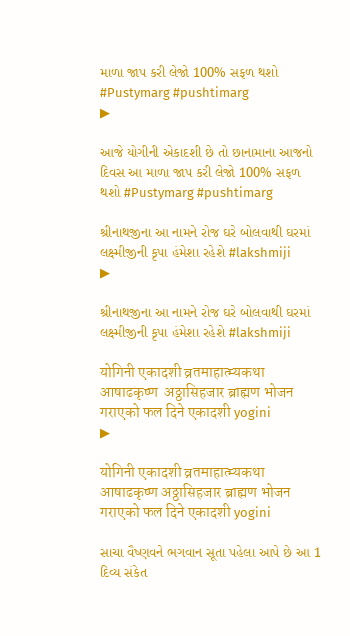માળા જાપ કરી લેજો 100% સફળ થશો #Pustymarg #pushtimarg
▶

આજે યોગીની એકાદશી છે તો છાનામાના આજનો દિવસ આ માળા જાપ કરી લેજો 100% સફળ થશો #Pustymarg #pushtimarg

શ્રીનાથજીના આ નામને રોજ ઘરે બોલવાથી ઘરમાં લક્ષ્મીજીની કૃપા હંમેશા રહેશે #lakshmiji
▶

શ્રીનાથજીના આ નામને રોજ ઘરે બોલવાથી ઘરમાં લક્ષ્મીજીની કૃપા હંમેશા રહેશે #lakshmiji

योगिनी एकादशी व्रतमाहात्म्यकथा आषाढकृष्ण  अठ्ठासिहजार ब्राह्मण भोजन गराएको फल दिने एकादशी yogini
▶

योगिनी एकादशी व्रतमाहात्म्यकथा आषाढकृष्ण अठ्ठासिहजार ब्राह्मण भोजन गराएको फल दिने एकादशी yogini

સાચા વૈષ્ણવને ભગવાન સૂતા પહેલા આપે છે આ 1 દિવ્ય સંકેત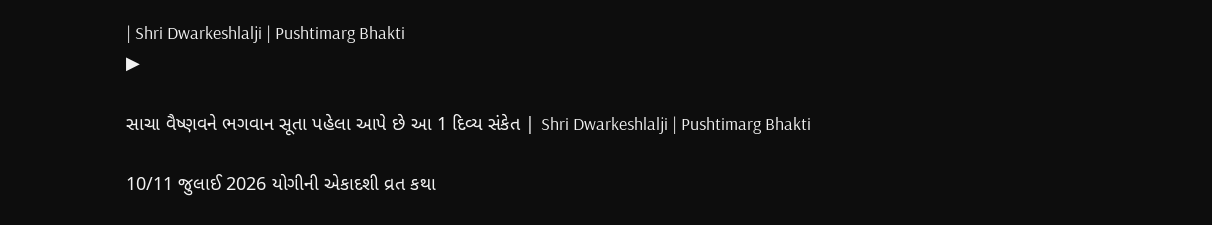| Shri Dwarkeshlalji | Pushtimarg Bhakti
▶

સાચા વૈષ્ણવને ભગવાન સૂતા પહેલા આપે છે આ 1 દિવ્ય સંકેત | Shri Dwarkeshlalji | Pushtimarg Bhakti

10/11 જુલાઈ 2026 યોગીની એકાદશી વ્રત કથા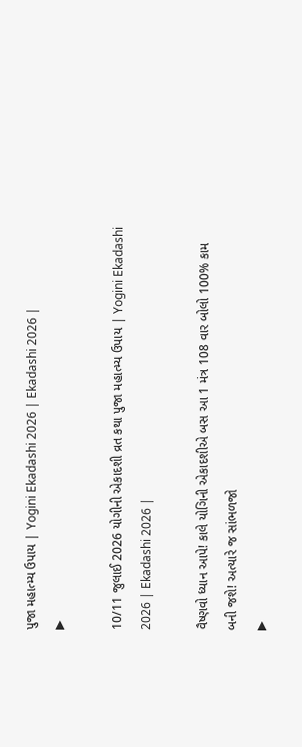પુજા મહાત્મ્ય ઉપાય | Yogini Ekadashi 2026 | Ekadashi 2026 |
▶

10/11 જુલાઈ 2026 યોગીની એકાદશી વ્રત કથા પુજા મહાત્મ્ય ઉપાય | Yogini Ekadashi 2026 | Ekadashi 2026 |

વૈષ્ણવો ધ્યાન આપે! કાલે યોગિની એકાદશીએ બસ આ 1 મંત્ર 108 વાર બોલો 100% કામ બની જશે! અત્યારે જ સાંભળજો
▶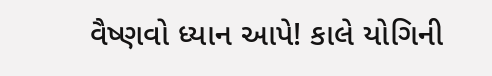વૈષ્ણવો ધ્યાન આપે! કાલે યોગિની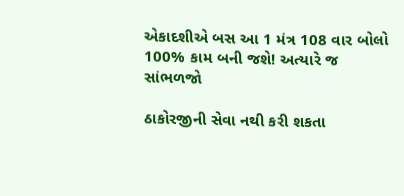એકાદશીએ બસ આ 1 મંત્ર 108 વાર બોલો 100% કામ બની જશે! અત્યારે જ સાંભળજો

ઠાકોરજીની સેવા નથી કરી શકતા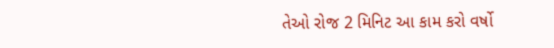તેઓ રોજ 2 મિનિટ આ કામ કરો વર્ષો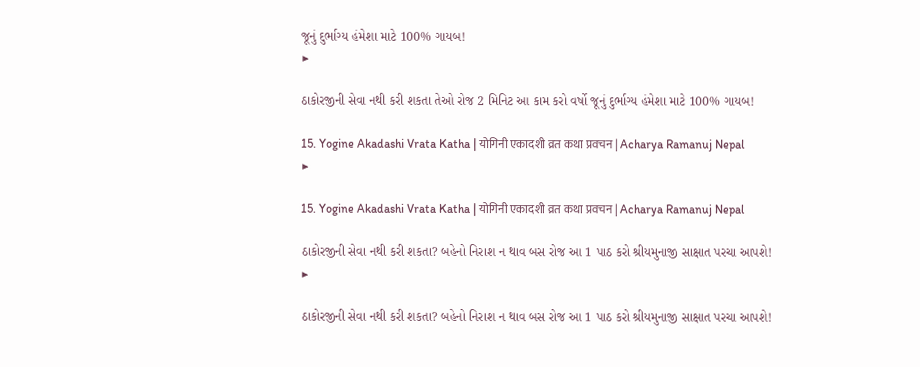જૂનું દુર્ભાગ્ય હંમેશા માટે 100% ગાયબ!
▶

ઠાકોરજીની સેવા નથી કરી શકતા તેઓ રોજ 2 મિનિટ આ કામ કરો વર્ષો જૂનું દુર્ભાગ્ય હંમેશા માટે 100% ગાયબ!

15. Yogine Akadashi Vrata Katha | योगिनी एकादशी व्रत कथा प्रवचन | Acharya Ramanuj Nepal
▶

15. Yogine Akadashi Vrata Katha | योगिनी एकादशी व्रत कथा प्रवचन | Acharya Ramanuj Nepal

ઠાકોરજીની સેવા નથી કરી શકતા? બહેનો નિરાશ ન થાવ બસ રોજ આ 1 પાઠ કરો શ્રીયમુનાજી સાક્ષાત પરચા આપશે!
▶

ઠાકોરજીની સેવા નથી કરી શકતા? બહેનો નિરાશ ન થાવ બસ રોજ આ 1 પાઠ કરો શ્રીયમુનાજી સાક્ષાત પરચા આપશે!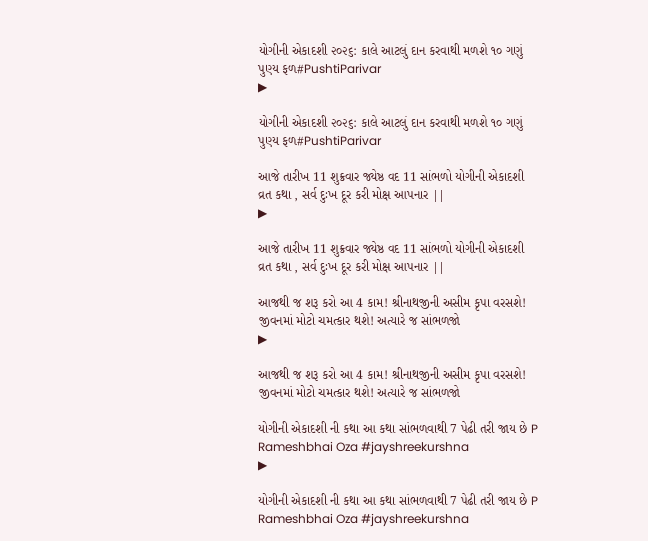યોગીની એકાદશી ૨૦૨૬: કાલે આટલું દાન કરવાથી મળશે ૧૦ ગણું પુણ્ય ફળ#PushtiParivar
▶

યોગીની એકાદશી ૨૦૨૬: કાલે આટલું દાન કરવાથી મળશે ૧૦ ગણું પુણ્ય ફળ#PushtiParivar

આજે તારીખ 11 શુક્રવાર જ્યેષ્ઠ વદ 11 સાંભળો યોગીની એકાદશી વ્રત કથા , સર્વ દુઃખ દૂર કરી મોક્ષ આપનાર ||
▶

આજે તારીખ 11 શુક્રવાર જ્યેષ્ઠ વદ 11 સાંભળો યોગીની એકાદશી વ્રત કથા , સર્વ દુઃખ દૂર કરી મોક્ષ આપનાર ||

આજથી જ શરૂ કરો આ 4 કામ! શ્રીનાથજીની અસીમ કૃપા વરસશે! જીવનમાં મોટો ચમત્કાર થશે! અત્યારે જ સાંભળજો
▶

આજથી જ શરૂ કરો આ 4 કામ! શ્રીનાથજીની અસીમ કૃપા વરસશે! જીવનમાં મોટો ચમત્કાર થશે! અત્યારે જ સાંભળજો

યોગીની એકાદશી ની કથા આ કથા સાંભળવાથી 7 પેઢી તરી જાય છે P Rameshbhai Oza #jayshreekurshna
▶

યોગીની એકાદશી ની કથા આ કથા સાંભળવાથી 7 પેઢી તરી જાય છે P Rameshbhai Oza #jayshreekurshna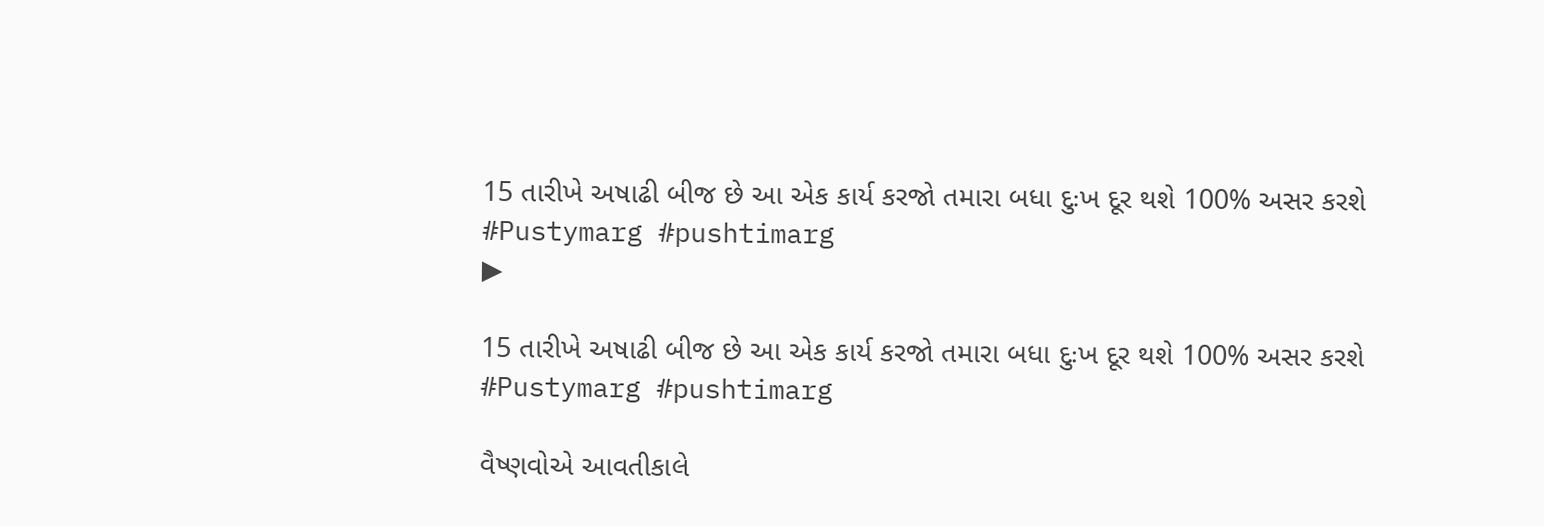15 તારીખે અષાઢી બીજ છે આ એક કાર્ય કરજો તમારા બધા દુઃખ દૂર થશે 100% અસર કરશે #Pustymarg #pushtimarg
▶

15 તારીખે અષાઢી બીજ છે આ એક કાર્ય કરજો તમારા બધા દુઃખ દૂર થશે 100% અસર કરશે #Pustymarg #pushtimarg

વૈષ્ણવોએ આવતીકાલે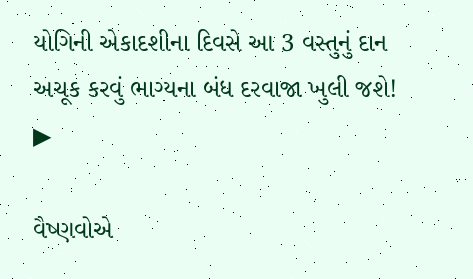યોગિની એકાદશીના દિવસે આ 3 વસ્તુનું દાન અચૂક કરવું ભાગ્યના બંધ દરવાજા ખુલી જશે!
▶

વૈષ્ણવોએ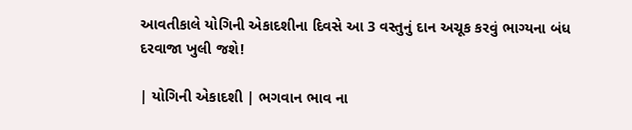આવતીકાલે યોગિની એકાદશીના દિવસે આ 3 વસ્તુનું દાન અચૂક કરવું ભાગ્યના બંધ દરવાજા ખુલી જશે!

| યોગિની એકાદશી | ભગવાન ભાવ ના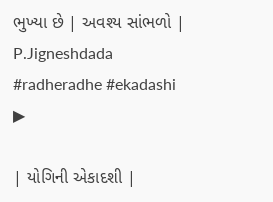ભુખ્યા છે | અવશ્ય સાંભળો | P.Jigneshdada #radheradhe #ekadashi
▶

| યોગિની એકાદશી |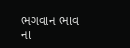ભગવાન ભાવ ના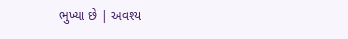ભુખ્યા છે | અવશ્ય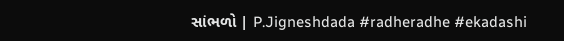સાંભળો | P.Jigneshdada #radheradhe #ekadashi